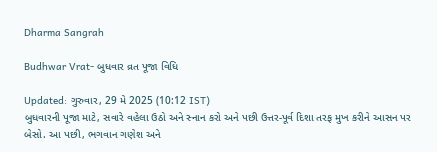Dharma Sangrah

Budhwar Vrat- બુધવાર વ્રત પૂજા વિધિ

Updated: ગુરુવાર, 29 મે 2025 (10:12 IST)
બુધવારની પૂજા માટે, સવારે વહેલા ઉઠો અને સ્નાન કરો અને પછી ઉત્તર-પૂર્વ દિશા તરફ મુખ કરીને આસન પર બેસો. આ પછી, ભગવાન ગણેશ અને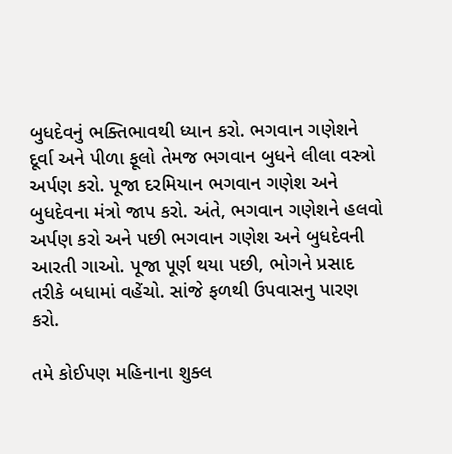બુધદેવનું ભક્તિભાવથી ધ્યાન કરો. ભગવાન ગણેશને દૂર્વા અને પીળા ફૂલો તેમજ ભગવાન બુધને લીલા વસ્ત્રો અર્પણ કરો. પૂજા દરમિયાન ભગવાન ગણેશ અને બુધદેવના મંત્રો જાપ કરો. અંતે, ભગવાન ગણેશને હલવો અર્પણ કરો અને પછી ભગવાન ગણેશ અને બુધદેવની આરતી ગાઓ. પૂજા પૂર્ણ થયા પછી, ભોગને પ્રસાદ તરીકે બધામાં વહેંચો. સાંજે ફળથી ઉપવાસનુ પારણ કરો.

તમે કોઈપણ મહિનાના શુક્લ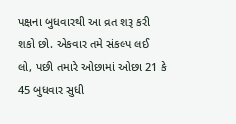પક્ષના બુધવારથી આ વ્રત શરૂ કરી શકો છો. એકવાર તમે સંકલ્પ લઈ લો, પછી તમારે ઓછામાં ઓછા 21 કે 45 બુધવાર સુધી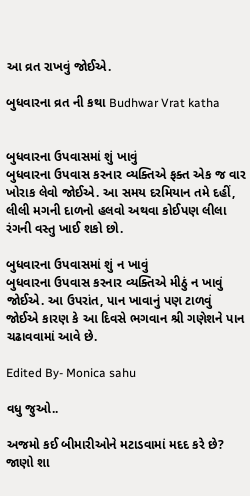આ વ્રત રાખવું જોઈએ.

બુધવારના વ્રત ની કથા Budhwar Vrat katha


બુધવારના ઉપવાસમાં શું ખાવું
બુધવારના ઉપવાસ કરનાર વ્યક્તિએ ફક્ત એક જ વાર ખોરાક લેવો જોઈએ. આ સમય દરમિયાન તમે દહીં, લીલી મગની દાળનો હલવો અથવા કોઈપણ લીલા રંગની વસ્તુ ખાઈ શકો છો.

બુધવારના ઉપવાસમાં શું ન ખાવું
બુધવારના ઉપવાસ કરનાર વ્યક્તિએ મીઠું ન ખાવું જોઈએ. આ ઉપરાંત, પાન ખાવાનું પણ ટાળવું જોઈએ કારણ કે આ દિવસે ભગવાન શ્રી ગણેશને પાન ચઢાવવામાં આવે છે.

Edited By- Monica sahu

વધુ જુઓ..

અજમો કઈ બીમારીઓને મટાડવામાં મદદ કરે છે? જાણો શા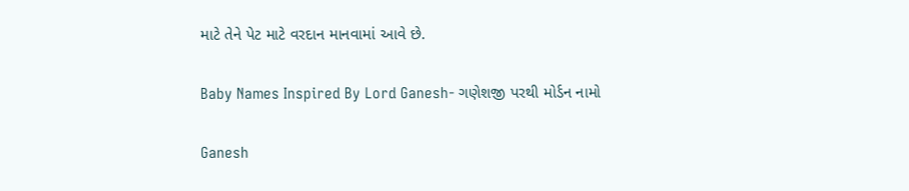માટે તેને પેટ માટે વરદાન માનવામાં આવે છે.

Baby Names Inspired By Lord Ganesh- ગણેશજી પરથી મોર્ડન નામો

Ganesh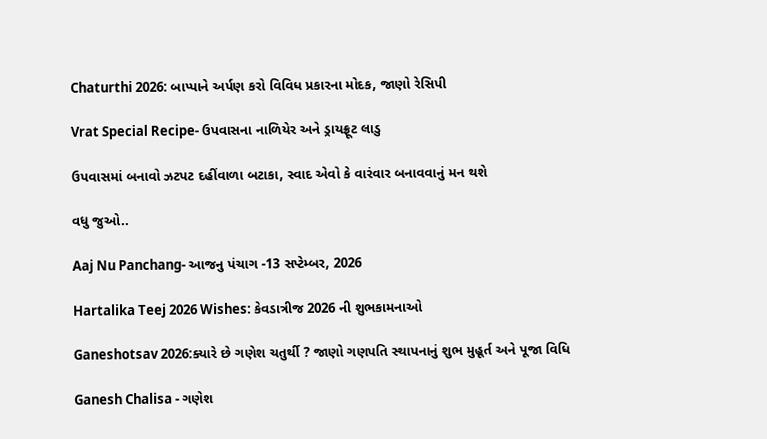Chaturthi 2026: બાપ્પાને અર્પણ કરો વિવિધ પ્રકારના મોદક, જાણો રેસિપી

Vrat Special Recipe- ઉપવાસના નાળિયેર અને ડ્રાયફ્રૂટ લાડુ

ઉપવાસમાં બનાવો ઝટપટ દહીંવાળા બટાકા, સ્વાદ એવો કે વારંવાર બનાવવાનું મન થશે

વધુ જુઓ..

Aaj Nu Panchang- આજનુ પંચાગ -13 સપ્ટેમ્બર, 2026

Hartalika Teej 2026 Wishes: કેવડાત્રીજ 2026 ની શુભકામનાઓ

Ganeshotsav 2026:ક્યારે છે ગણેશ ચતુર્થી ? જાણો ગણપતિ સ્થાપનાનું શુભ મુહૂર્ત અને પૂજા વિધિ

Ganesh Chalisa - ગણેશ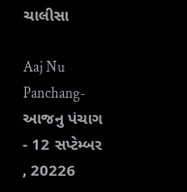ચાલીસા

Aaj Nu Panchang- આજનુ પંચાગ - 12 સપ્ટેમ્બર , 20226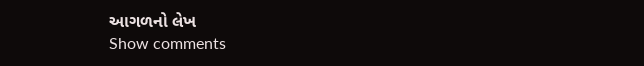આગળનો લેખ
Show comments